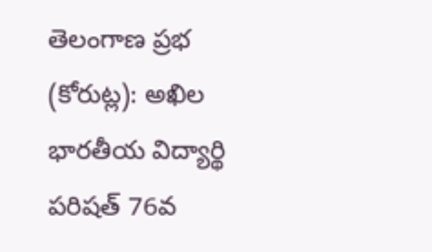తెలంగాణ ప్రభ (కోరుట్ల): అఖిల భారతీయ విద్యార్థి పరిషత్ 76వ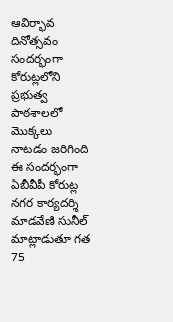ఆవిర్భావ దినోత్సవం సందర్భంగా కోరుట్లలోని ప్రభుత్వ పాఠశాలలో మొక్కలు నాటడం జరిగింది
ఈ సందర్భంగా ఏబీవీపీ కోరుట్ల నగర కార్యదర్శి మాడవేణి సునీల్ మాట్లాడుతూ గత 75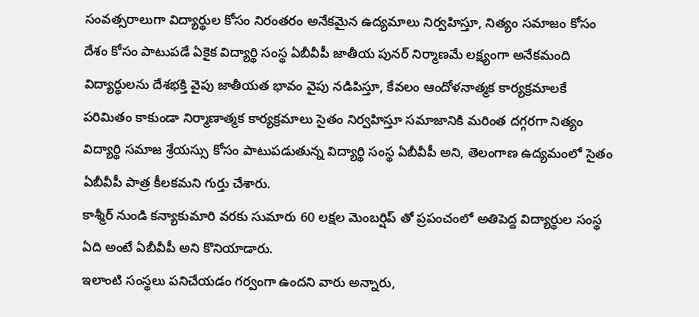సంవత్సరాలుగా విద్యార్థుల కోసం నిరంతరం అనేకమైన ఉద్యమాలు నిర్వహిస్తూ, నిత్యం సమాజం కోసం దేశం కోసం పాటుపడే ఏకైక విద్యార్థి సంస్థ ఏబీవీపీ జాతీయ పునర్ నిర్మాణమే లక్ష్యంగా అనేకమంది విద్యార్థులను దేశభక్తి వైపు జాతీయత భావం వైపు నడిపిస్తూ, కేవలం ఆందోళనాత్మక కార్యక్రమాలకే పరిమితం కాకుండా నిర్మాణాత్మక కార్యక్రమాలు సైతం నిర్వహిస్తూ సమాజానికి మరింత దగ్గరగా నిత్యం విద్యార్థి సమాజ శ్రేయస్సు కోసం పాటుపడుతున్న విద్యార్థి సంస్థ ఏబీవీపీ అని, తెలంగాణ ఉద్యమంలో సైతం ఏబీవీపీ పాత్ర కీలకమని గుర్తు చేశారు.
కాశ్మీర్ నుండి కన్యాకుమారి వరకు సుమారు 60 లక్షల మెంబర్షిప్ తో ప్రపంచంలో అతిపెద్ద విద్యార్థుల సంస్థ ఏది అంటే ఏబీవీపీ అని కొనియాడారు.
ఇలాంటి సంస్థలు పనిచేయడం గర్వంగా ఉందని వారు అన్నారు,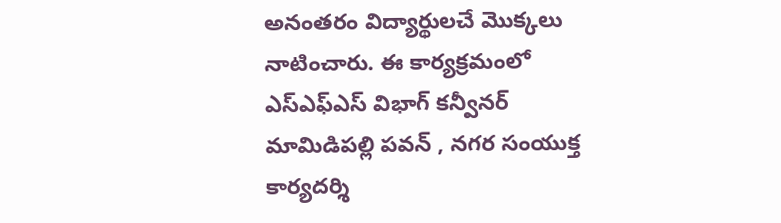అనంతరం విద్యార్థులచే మొక్కలు నాటించారు. ఈ కార్యక్రమంలో ఎస్ఎఫ్ఎస్ విభాగ్ కన్వీనర్ మామిడిపల్లి పవన్ , నగర సంయుక్త కార్యదర్శి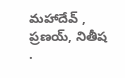మహాదేవ్ , ప్రణయ్, నితీష
.